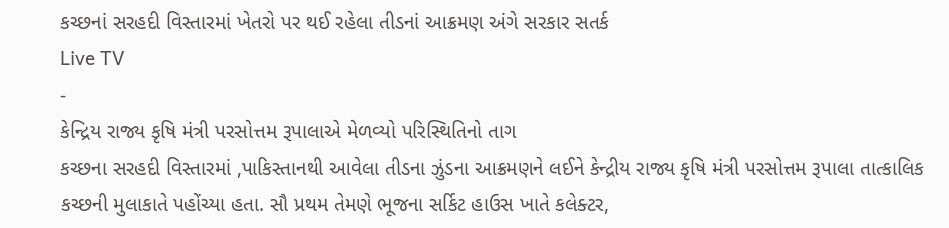કચ્છનાં સરહદી વિસ્તારમાં ખેતરો પર થઈ રહેલા તીડનાં આક્રમણ અંગે સરકાર સતર્ક
Live TV
-
કેન્દ્રિય રાજ્ય કૃષિ મંત્રી પરસોત્તમ રૂપાલાએ મેળવ્યો પરિસ્થિતિનો તાગ
કચ્છના સરહદી વિસ્તારમાં ,પાકિસ્તાનથી આવેલા તીડના ઝુંડના આક્રમણને લઈને કેન્દ્રીય રાજ્ય કૃષિ મંત્રી પરસોત્તમ રૂપાલા તાત્કાલિક કચ્છની મુલાકાતે પહોંચ્યા હતા. સૌ પ્રથમ તેમણે ભૂજના સર્કિટ હાઉસ ખાતે કલેક્ટર,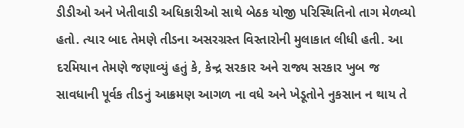ડીડીઓ અને ખેતીવાડી અધિકારીઓ સાથે બેઠક યોજી પરિસ્થિતિનો તાગ મેળવ્યો હતો. ત્યાર બાદ તેમણે તીડના અસરગ્રસ્ત વિસ્તારોની મુલાકાત લીધી હતી. આ દરમિયાન તેમણે જણાવ્યું હતું કે, કેન્દ્ર સરકાર અને રાજ્ય સરકાર ખુબ જ સાવધાની પૂર્વક તીડનું આક્રમણ આગળ ના વધે અને ખેડૂતોને નુકસાન ન થાય તે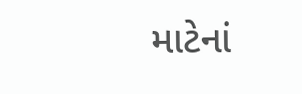માટેનાં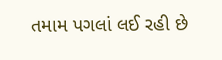તમામ પગલાં લઈ રહી છે